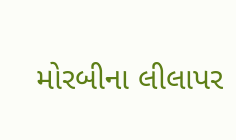મોરબીના લીલાપર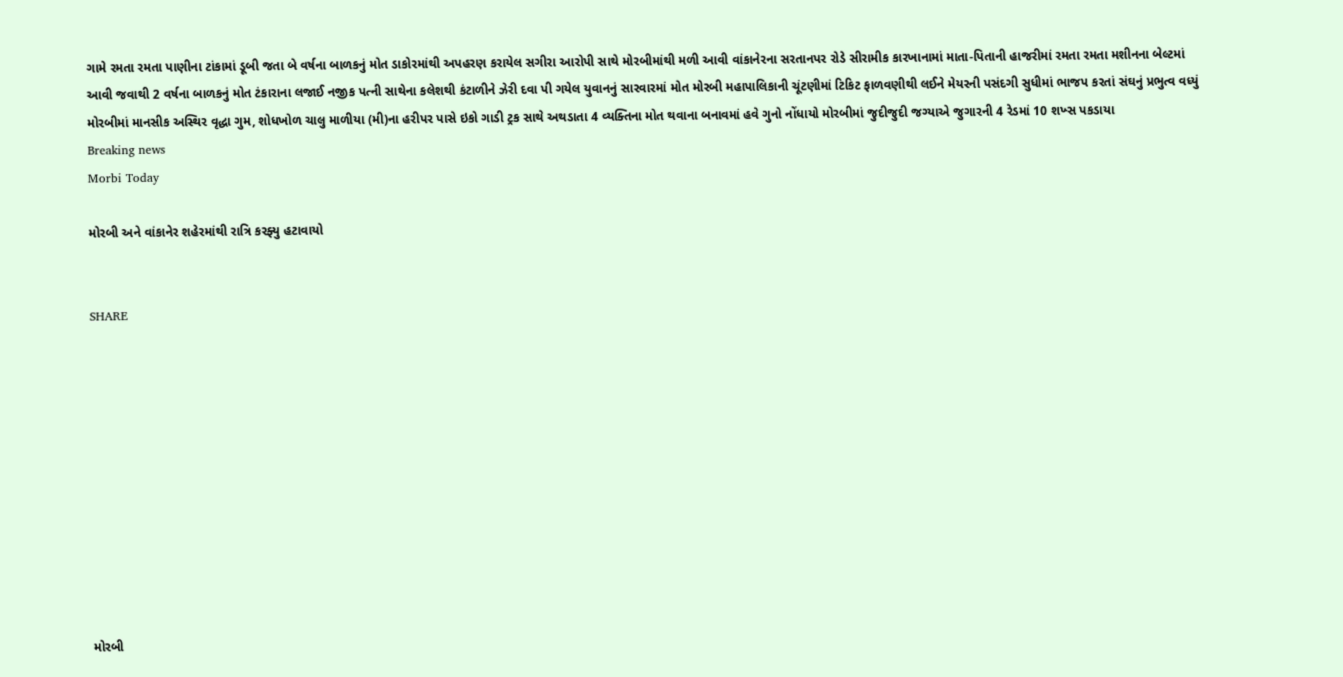ગામે રમતા રમતા પાણીના ટાંકામાં ડૂબી જતા બે વર્ષના બાળકનું મોત ડાકોરમાંથી અપહરણ કરાયેલ સગીરા આરોપી સાથે મોરબીમાંથી મળી આવી વાંકાનેરના સરતાનપર રોડે સીરામીક કારખાનામાં માતા-પિતાની હાજરીમાં રમતા રમતા મશીનના બેલ્ટમાં આવી જવાથી 2 વર્ષના બાળકનું મોત ટંકારાના લજાઈ નજીક પત્ની સાથેના કલેશથી કંટાળીને ઝેરી દવા પી ગયેલ યુવાનનું સારવારમાં મોત મોરબી મહાપાલિકાની ચૂંટણીમાં ટિકિટ ફાળવણીથી લઈને મેયરની પસંદગી સુધીમાં ભાજપ કરતાં સંઘનું પ્રભુત્વ વધ્યું  મોરબીમાં માનસીક અસ્થિર વૃદ્ધા ગુમ, શોધખોળ ચાલુ માળીયા (મી)ના હરીપર પાસે ઇકો ગાડી ટ્રક સાથે અથડાતા 4 વ્યક્તિના મોત થવાના બનાવમાં હવે ગુનો નોંધાયો મોરબીમાં જુદીજુદી જગ્યાએ જુગારની 4 રેડમાં 10 શખ્સ પકડાયા
Breaking news
Morbi Today

મોરબી અને વાંકાનેર શહેરમાંથી રાત્રિ કરફ્યુ હટાવાયો


SHARE











મોરબી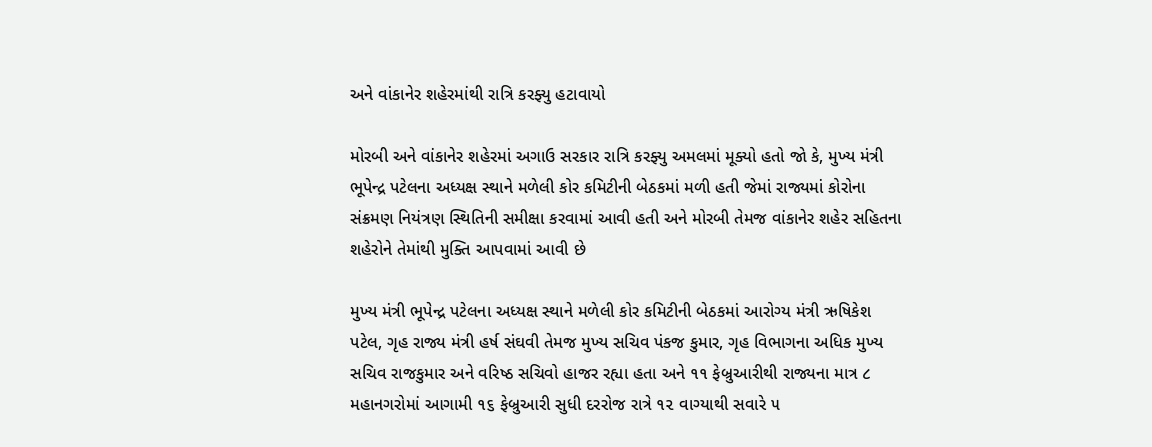અને વાંકાનેર શહેરમાંથી રાત્રિ કરફ્યુ હટાવાયો

મોરબી અને વાંકાનેર શહેરમાં અગાઉ સરકાર રાત્રિ કરફ્યુ અમલમાં મૂક્યો હતો જો કે, મુખ્ય મંત્રી ભૂપેન્દ્ર પટેલના અધ્યક્ષ સ્થાને મળેલી કોર કમિટીની બેઠકમાં મળી હતી જેમાં રાજ્યમાં કોરોના સંક્રમણ નિયંત્રણ સ્થિતિની સમીક્ષા કરવામાં આવી હતી અને મોરબી તેમજ વાંકાનેર શહેર સહિતના શહેરોને તેમાંથી મુક્તિ આપવામાં આવી છે

મુખ્ય મંત્રી ભૂપેન્દ્ર પટેલના અધ્યક્ષ સ્થાને મળેલી કોર કમિટીની બેઠકમાં આરોગ્ય મંત્રી ઋષિકેશ પટેલ, ગૃહ રાજ્ય મંત્રી હર્ષ સંઘવી તેમજ મુખ્ય સચિવ પંકજ કુમાર, ગૃહ વિભાગના અધિક મુખ્ય સચિવ રાજકુમાર અને વરિષ્ઠ સચિવો હાજર રહ્યા હતા અને ૧૧ ફેબ્રુઆરીથી રાજ્યના માત્ર ૮ મહાનગરોમાં આગામી ૧૬ ફેબ્રુઆરી સુધી દરરોજ રાત્રે ૧૨ વાગ્યાથી સવારે ૫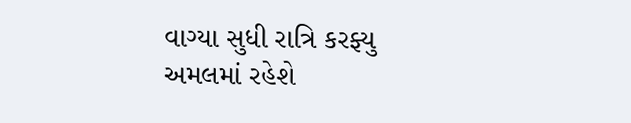વાગ્યા સુધી રાત્રિ કરફ્યુ અમલમાં રહેશે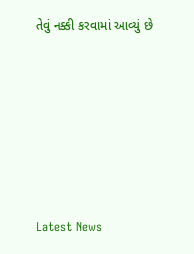તેવું નક્કી કરવામાં આવ્યું છે






Latest News